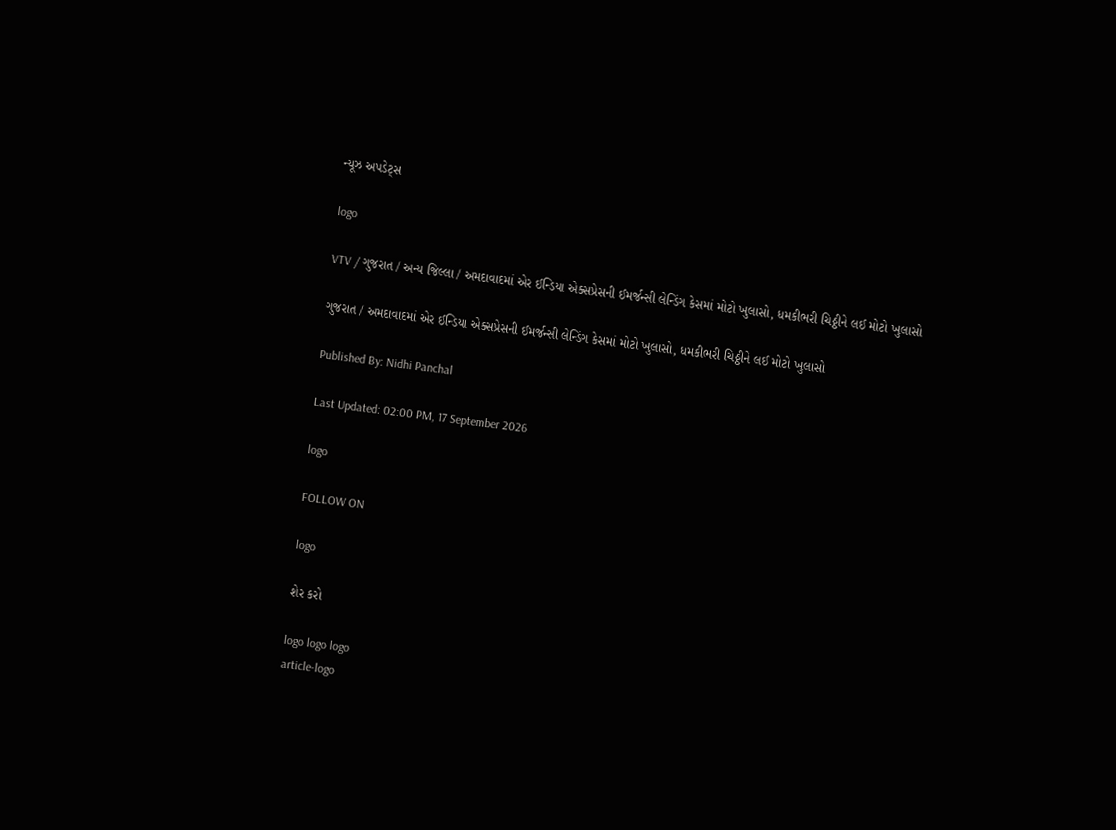ન્યૂઝ અપડેટ્સ

logo

VTV / ગુજરાત / અન્ય જિલ્લા / અમદાવાદમાં એર ઈન્ડિયા એક્સપ્રેસની ઈમર્જન્સી લેન્ડિંગ કેસમાં મોટો ખુલાસો, ધમકીભરી ચિઠ્ઠીને લઈ મોટો ખુલાસો

ગુજરાત / અમદાવાદમાં એર ઈન્ડિયા એક્સપ્રેસની ઈમર્જન્સી લેન્ડિંગ કેસમાં મોટો ખુલાસો, ધમકીભરી ચિઠ્ઠીને લઈ મોટો ખુલાસો

Published By: Nidhi Panchal

Last Updated: 02:00 PM, 17 September 2026

logo

FOLLOW ON

logo

શેર કરો

logo logo logo
article-logo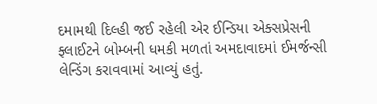દમામથી દિલ્હી જઈ રહેલી એર ઈન્ડિયા એક્સપ્રેસની ફ્લાઈટને બોમ્બની ધમકી મળતાં અમદાવાદમાં ઈમર્જન્સી લેન્ડિંગ કરાવવામાં આવ્યું હતું.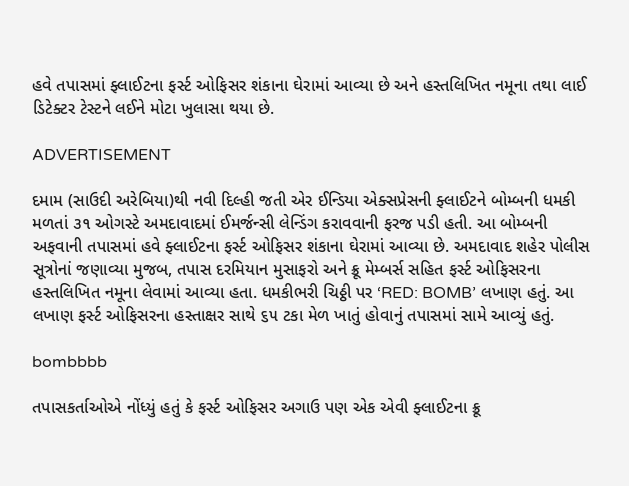હવે તપાસમાં ફ્લાઈટના ફર્સ્ટ ઓફિસર શંકાના ઘેરામાં આવ્યા છે અને હસ્તલિખિત નમૂના તથા લાઈ ડિટેક્ટર ટેસ્ટને લઈને મોટા ખુલાસા થયા છે.

ADVERTISEMENT

દમામ (સાઉદી અરેબિયા)થી નવી દિલ્હી જતી એર ઈન્ડિયા એક્સપ્રેસની ફ્લાઈટને બોમ્બની ધમકી મળતાં ૩૧ ઓગસ્ટે અમદાવાદમાં ઈમર્જન્સી લેન્ડિંગ કરાવવાની ફરજ પડી હતી. આ બોમ્બની અફવાની તપાસમાં હવે ફ્લાઈટના ફર્સ્ટ ઓફિસર શંકાના ઘેરામાં આવ્યા છે. અમદાવાદ શહેર પોલીસ સૂત્રોનાં જણાવ્યા મુજબ, તપાસ દરમિયાન મુસાફરો અને ક્રૂ મેમ્બર્સ સહિત ફર્સ્ટ ઓફિસરના હસ્તલિખિત નમૂના લેવામાં આવ્યા હતા. ધમકીભરી ચિઠ્ઠી પર ‘RED: BOMB’ લખાણ હતું. આ લખાણ ફર્સ્ટ ઓફિસરના હસ્તાક્ષર સાથે ૬૫ ટકા મેળ ખાતું હોવાનું તપાસમાં સામે આવ્યું હતું.

bombbbb

તપાસકર્તાઓએ નોંધ્યું હતું કે ફર્સ્ટ ઓફિસર અગાઉ પણ એક એવી ફ્લાઈટના ક્રૂ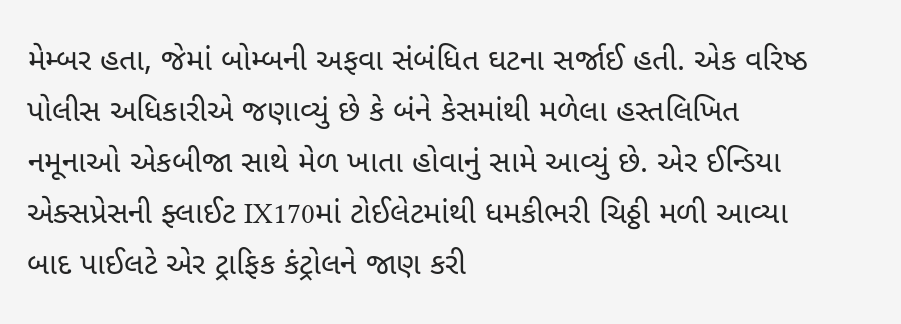મેમ્બર હતા, જેમાં બોમ્બની અફવા સંબંધિત ઘટના સર્જાઈ હતી. એક વરિષ્ઠ પોલીસ અધિકારીએ જણાવ્યું છે કે બંને કેસમાંથી મળેલા હસ્તલિખિત નમૂનાઓ એકબીજા સાથે મેળ ખાતા હોવાનું સામે આવ્યું છે. એર ઈન્ડિયા એક્સપ્રેસની ફ્લાઈટ IX170માં ટોઈલેટમાંથી ધમકીભરી ચિઠ્ઠી મળી આવ્યા બાદ પાઈલટે એર ટ્રાફિક કંટ્રોલને જાણ કરી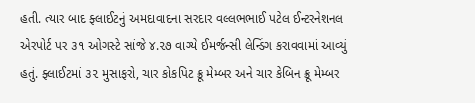હતી. ત્યાર બાદ ફ્લાઈટનું અમદાવાદના સરદાર વલ્લભભાઈ પટેલ ઈન્ટરનેશનલ એરપોર્ટ પર ૩૧ ઓગસ્ટે સાંજે ૪.૨૭ વાગ્યે ઈમર્જન્સી લેન્ડિંગ કરાવવામાં આવ્યું હતું. ફ્લાઈટમાં ૩૨ મુસાફરો, ચાર કોકપિટ ક્રૂ મેમ્બર અને ચાર કેબિન ક્રૂ મેમ્બર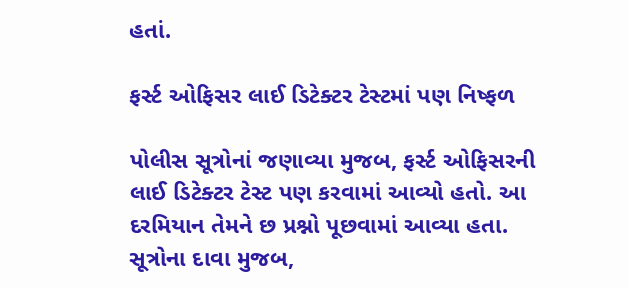હતાં.

ફર્સ્ટ ઓફિસર લાઈ ડિટેક્ટર ટેસ્ટમાં પણ નિષ્ફળ

પોલીસ સૂત્રોનાં જણાવ્યા મુજબ, ફર્સ્ટ ઓફિસરની લાઈ ડિટેક્ટર ટેસ્ટ પણ કરવામાં આવ્યો હતો. આ દરમિયાન તેમને છ પ્રશ્નો પૂછવામાં આવ્યા હતા. સૂત્રોના દાવા મુજબ,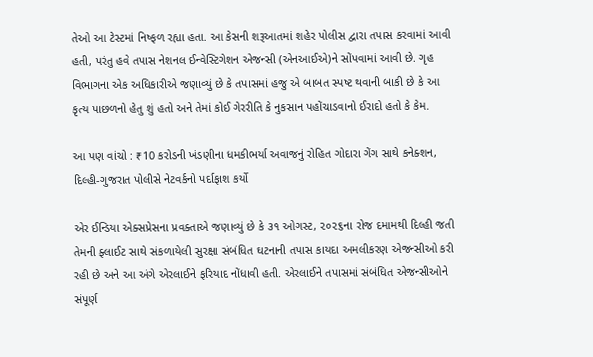તેઓ આ ટેસ્ટમાં નિષ્ફળ રહ્યા હતા. આ કેસની શરૂઆતમાં શહેર પોલીસ દ્વારા તપાસ કરવામાં આવી હતી, પરંતુ હવે તપાસ નેશનલ ઈન્વેસ્ટિગેશન એજન્સી (એનઆઈએ)ને સોંપવામાં આવી છે. ગૃહ વિભાગના એક અધિકારીએ જણાવ્યું છે કે તપાસમાં હજુ એ બાબત સ્પષ્ટ થવાની બાકી છે કે આ કૃત્ય પાછળનો હેતુ શું હતો અને તેમાં કોઈ ગેરરીતિ કે નુકસાન પહોંચાડવાનો ઈરાદો હતો કે કેમ.

આ પણ વાંચો : ₹10 કરોડની ખંડણીના ધમકીભર્યા અવાજનું રોહિત ગોદારા ગેંગ સાથે કનેક્શન, દિલ્હી-ગુજરાત પોલીસે નેટવર્કનો પર્દાફાશ કર્યો

એર ઈન્ડિયા એક્સપ્રેસના પ્રવક્તાએ જણાવ્યું છે કે ૩૧ ઓગસ્ટ, ૨૦૨૬ના રોજ દમામથી દિલ્હી જતી તેમની ફ્લાઈટ સાથે સંકળાયેલી સુરક્ષા સંબંધિત ઘટનાની તપાસ કાયદા અમલીકરણ એજન્સીઓ કરી રહી છે અને આ અંગે એરલાઈને ફરિયાદ નોંધાવી હતી. એરલાઈને તપાસમાં સંબંધિત એજન્સીઓને સંપૂર્ણ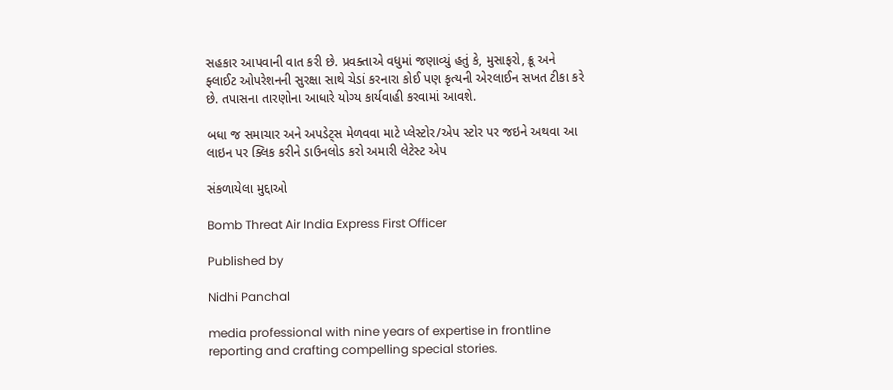સહકાર આપવાની વાત કરી છે. પ્રવક્તાએ વધુમાં જણાવ્યું હતું કે, મુસાફરો, ક્રૂ અને ફ્લાઈટ ઓપરેશનની સુરક્ષા સાથે ચેડાં કરનારા કોઈ પણ કૃત્યની એરલાઈન સખત ટીકા કરે છે. તપાસના તારણોના આધારે યોગ્ય કાર્યવાહી કરવામાં આવશે.

બધા જ સમાચાર અને અપડેટ્સ મેળવવા માટે પ્લેસ્ટોર/એપ સ્ટોર પર જઇને અથવા આ લાઇન પર ક્લિક કરીને ડાઉનલોડ કરો અમારી લેટેસ્ટ એપ

સંકળાયેલા મુદ્દાઓ

Bomb Threat Air India Express First Officer

Published by

Nidhi Panchal

media professional with nine years of expertise in frontline reporting and crafting compelling special stories.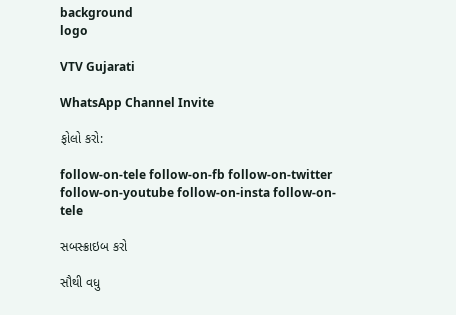background
logo

VTV Gujarati

WhatsApp Channel Invite

ફોલો કરો:

follow-on-tele follow-on-fb follow-on-twitter follow-on-youtube follow-on-insta follow-on-tele

સબસ્ક્રાઇબ કરો

સૌથી વધુ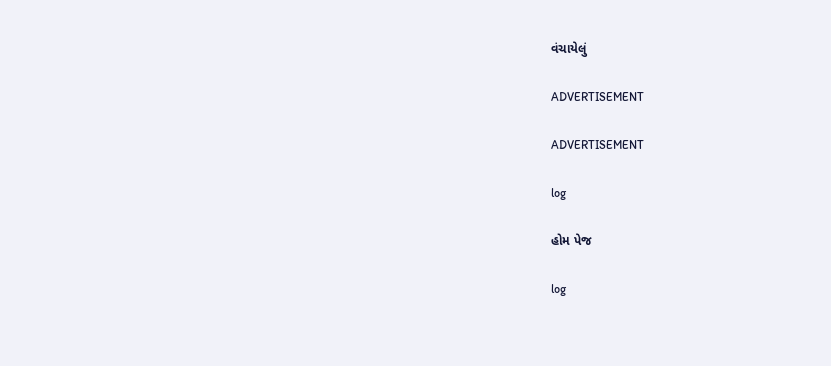વંચાયેલું

ADVERTISEMENT

ADVERTISEMENT

log

હોમ પેજ

log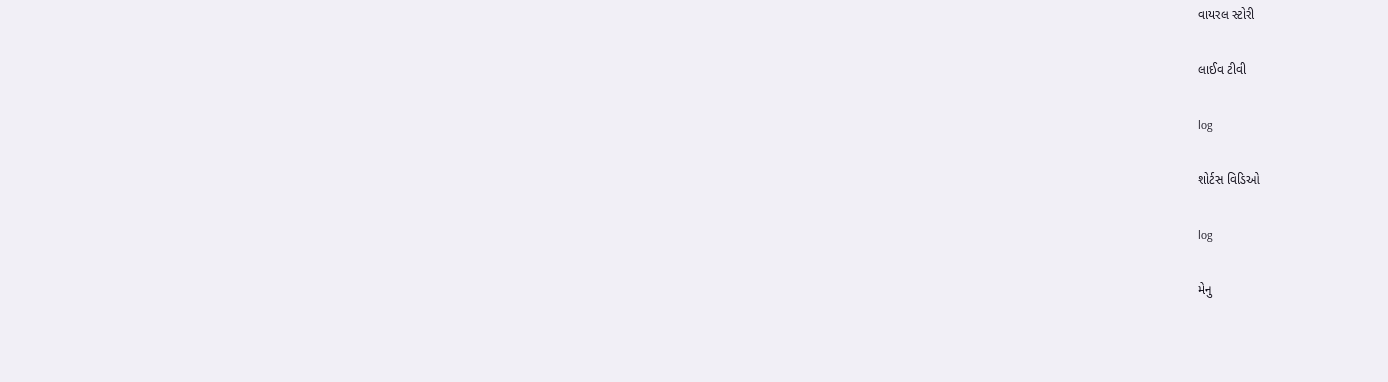વાયરલ સ્ટોરી

લાઈવ ટીવી

log

શોર્ટસ વિડિઓ

log

મેનુ